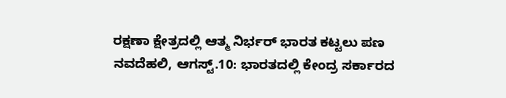ರಕ್ಷಣಾ ಕ್ಷೇತ್ರದಲ್ಲಿ ಆತ್ಮ ನಿರ್ಭರ್ ಭಾರತ ಕಟ್ಟಲು ಪಣ
ನವದೆಹಲಿ, ಆಗಸ್ಟ್.10: ಭಾರತದಲ್ಲಿ ಕೇಂದ್ರ ಸರ್ಕಾರದ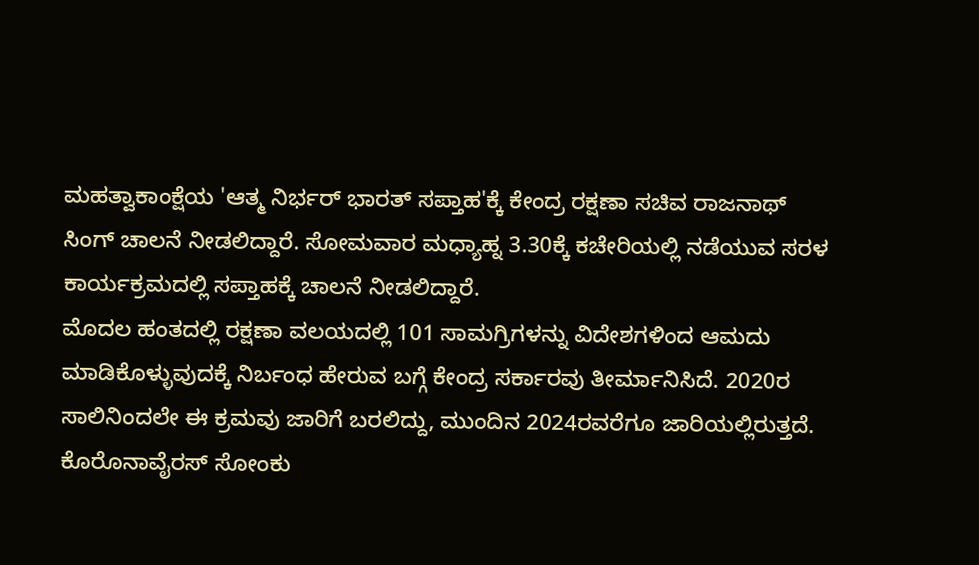ಮಹತ್ವಾಕಾಂಕ್ಷೆಯ 'ಆತ್ಮ ನಿರ್ಭರ್ ಭಾರತ್ ಸಪ್ತಾಹ'ಕ್ಕೆ ಕೇಂದ್ರ ರಕ್ಷಣಾ ಸಚಿವ ರಾಜನಾಥ್ ಸಿಂಗ್ ಚಾಲನೆ ನೀಡಲಿದ್ದಾರೆ. ಸೋಮವಾರ ಮಧ್ಯಾಹ್ನ 3.30ಕ್ಕೆ ಕಚೇರಿಯಲ್ಲಿ ನಡೆಯುವ ಸರಳ ಕಾರ್ಯಕ್ರಮದಲ್ಲಿ ಸಪ್ತಾಹಕ್ಕೆ ಚಾಲನೆ ನೀಡಲಿದ್ದಾರೆ.
ಮೊದಲ ಹಂತದಲ್ಲಿ ರಕ್ಷಣಾ ವಲಯದಲ್ಲಿ 101 ಸಾಮಗ್ರಿಗಳನ್ನು ವಿದೇಶಗಳಿಂದ ಆಮದು ಮಾಡಿಕೊಳ್ಳುವುದಕ್ಕೆ ನಿರ್ಬಂಧ ಹೇರುವ ಬಗ್ಗೆ ಕೇಂದ್ರ ಸರ್ಕಾರವು ತೀರ್ಮಾನಿಸಿದೆ. 2020ರ ಸಾಲಿನಿಂದಲೇ ಈ ಕ್ರಮವು ಜಾರಿಗೆ ಬರಲಿದ್ದು, ಮುಂದಿನ 2024ರವರೆಗೂ ಜಾರಿಯಲ್ಲಿರುತ್ತದೆ.
ಕೊರೊನಾವೈರಸ್ ಸೋಂಕು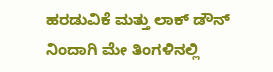ಹರಡುವಿಕೆ ಮತ್ತು ಲಾಕ್ ಡೌನ್ ನಿಂದಾಗಿ ಮೇ ತಿಂಗಳಿನಲ್ಲಿ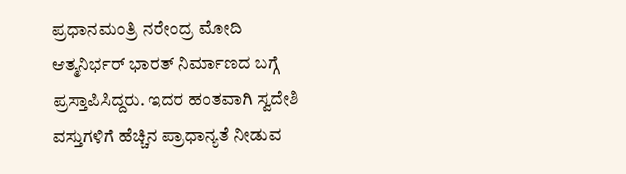ಪ್ರಧಾನಮಂತ್ರಿ ನರೇಂದ್ರ ಮೋದಿ ಆತ್ಮನಿರ್ಭರ್ ಭಾರತ್ ನಿರ್ಮಾಣದ ಬಗ್ಗೆ ಪ್ರಸ್ತಾಪಿಸಿದ್ದರು. ಇದರ ಹಂತವಾಗಿ ಸ್ವದೇಶಿ ವಸ್ತುಗಳಿಗೆ ಹೆಚ್ಚಿನ ಪ್ರಾಧಾನ್ಯತೆ ನೀಡುವ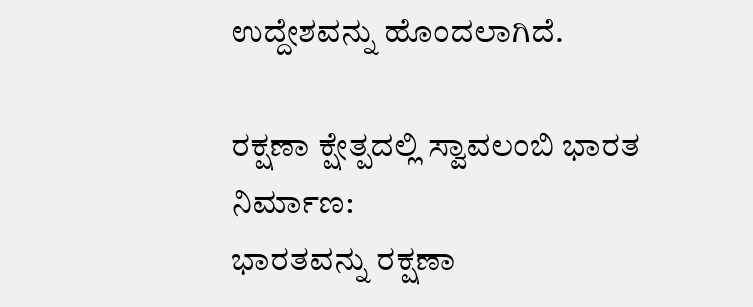ಉದ್ದೇಶವನ್ನು ಹೊಂದಲಾಗಿದೆ.

ರಕ್ಷಣಾ ಕ್ಷೇತ್ಪದಲ್ಲಿ ಸ್ವಾವಲಂಬಿ ಭಾರತ ನಿರ್ಮಾಣ:
ಭಾರತವನ್ನು ರಕ್ಷಣಾ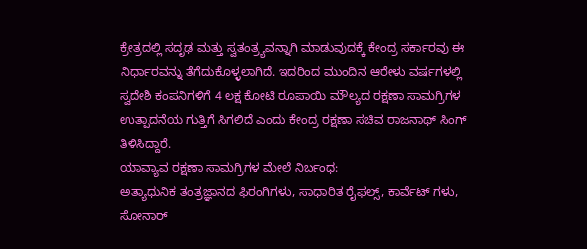ಕ್ರೇತ್ರದಲ್ಲಿ ಸದೃಢ ಮತ್ತು ಸ್ವತಂತ್ರ್ಯವನ್ನಾಗಿ ಮಾಡುವುದಕ್ಕೆ ಕೇಂದ್ರ ಸರ್ಕಾರವು ಈ ನಿರ್ಧಾರವನ್ನು ತೆಗೆದುಕೊಳ್ಳಲಾಗಿದೆ. ಇದರಿಂದ ಮುಂದಿನ ಆರೇಳು ವರ್ಷಗಳಲ್ಲಿ ಸ್ವದೇಶಿ ಕಂಪನಿಗಳಿಗೆ 4 ಲಕ್ಷ ಕೋಟಿ ರೂಪಾಯಿ ಮೌಲ್ಯದ ರಕ್ಷಣಾ ಸಾಮಗ್ರಿಗಳ ಉತ್ಪಾದನೆಯ ಗುತ್ತಿಗೆ ಸಿಗಲಿದೆ ಎಂದು ಕೇಂದ್ರ ರಕ್ಷಣಾ ಸಚಿವ ರಾಜನಾಥ್ ಸಿಂಗ್ ತಿಳಿಸಿದ್ದಾರೆ.
ಯಾವ್ಯಾವ ರಕ್ಷಣಾ ಸಾಮಗ್ರಿಗಳ ಮೇಲೆ ನಿರ್ಬಂಧ:
ಅತ್ಯಾಧುನಿಕ ತಂತ್ರಜ್ಞಾನದ ಫಿರಂಗಿಗಳು, ಸಾಧಾರಿತ ರೈಫಲ್ಸ್, ಕಾರ್ವೆಟ್ ಗಳು, ಸೋನಾರ್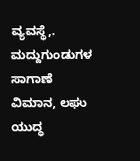ವ್ಯವಸ್ಥೆ,. ಮದ್ದುಗುಂಡುಗಳ ಸಾಗಾಣೆ ವಿಮಾನ, ಲಘು ಯುದ್ಧ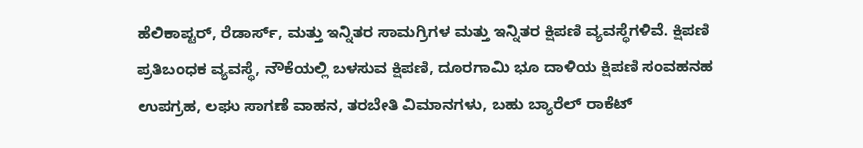ಹೆಲಿಕಾಪ್ಟರ್, ರೆಡಾರ್ಸ್, ಮತ್ತು ಇನ್ನಿತರ ಸಾಮಗ್ರಿಗಳ ಮತ್ತು ಇನ್ನಿತರ ಕ್ಷಿಪಣಿ ವ್ಯವಸ್ಥೆಗಳಿವೆ. ಕ್ಷಿಪಣಿ ಪ್ರತಿಬಂಧಕ ವ್ಯವಸ್ಥೆ, ನೌಕೆಯಲ್ಲಿ ಬಳಸುವ ಕ್ಷಿಪಣಿ, ದೂರಗಾಮಿ ಭೂ ದಾಳಿಯ ಕ್ಷಿಪಣಿ ಸಂವಹನಹ ಉಪಗ್ರಹ, ಲಘು ಸಾಗಣೆ ವಾಹನ, ತರಬೇತಿ ವಿಮಾನಗಳು, ಬಹು ಬ್ಯಾರೆಲ್ ರಾಕೆಟ್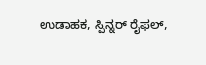ಉಡಾಹಕ, ಸ್ಪಿನ್ನರ್ ರೈಫಲ್,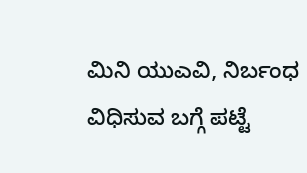ಮಿನಿ ಯುಎವಿ, ನಿರ್ಬಂಧ ವಿಧಿಸುವ ಬಗ್ಗೆ ಪಟ್ಟೆ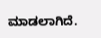ಮಾಡಲಾಗಿದೆ.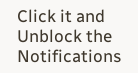Click it and Unblock the Notifications